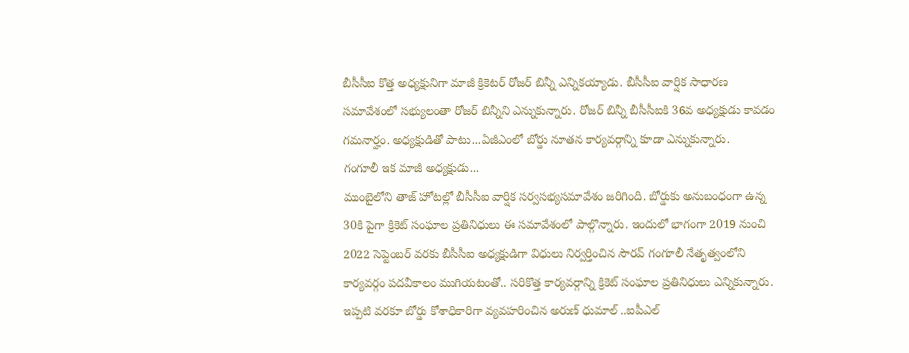బీసీసీఐ కొత్త అధ్యక్షునిగా మాజీ క్రికెటర్ రోజర్ బిన్నీ ఎన్నికయ్యాడు. బీసీసీఐ వార్షిక సాధారణ సమావేశంలో సభ్యులంతా రోజర్ బిన్నీని ఎన్నుకున్నారు. రోజర్ బిన్నీ బీసీసీఐకి 36వ అధ్యక్షుడు కావడం గమనార్హం. అధ్యక్షుడితో పాటు...ఏజీఎంలో బోర్డు నూతన కార్యవర్గాన్ని కూడా ఎన్నుకున్నారు.
గంగూలీ ఇక మాజీ అధ్యక్షుడు...
ముంబైలోని తాజ్ హోటల్లో బీసీసీఐ వార్షిక సర్వసభ్యసమావేశం జరిగింది. బోర్డుకు అనుబంధంగా ఉన్న 30కి పైగా క్రికెట్ సంఘాల ప్రతినిధులు ఈ సమావేశంలో పాల్గొన్నారు. ఇందులో భాగంగా 2019 నుంచి 2022 సెప్టెంబర్ వరకు బీసీసీఐ అధ్యక్షుడిగా విధులు నిర్వర్తించిన సౌరవ్ గంగూలీ నేతృత్వంలోని కార్యవర్గం పదవీకాలం ముగియటంతో.. సరికొత్త కార్యవర్గాన్ని క్రికెట్ సంఘాల ప్రతినిధులు ఎన్నికున్నారు. ఇప్పటి వరకూ బోర్డు కోశాధికారిగా వ్యవహరించిన అరుణ్ ధుమాల్ ..ఐపీఎల్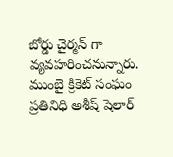బోర్డు చైర్మన్ గా వ్యవహరించనున్నారు. ముంబై క్రికెట్ సంఘం ప్రతినిధి అశీష్ షెలార్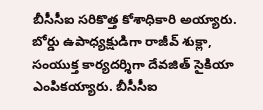బీసీసీఐ సరికొత్త కోశాధికారి అయ్యారు. బోర్డు ఉపాధ్యక్షుడిగా రాజీవ్ శుక్లా, సంయుక్త కార్యదర్శిగా దేవజిత్ సైకియా ఎంపికయ్యారు. బీసీసీఐ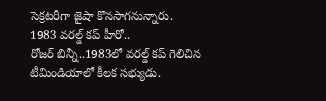సెక్రటరీగా జైషా కొనసాగనున్నారు.
1983 వరల్డ్ కప్ హీరో..
రోజర్ బిన్నీ..1983లో వరల్డ్ కప్ గెలిచిన టీమిండియాలో కీలక సభ్యుడు.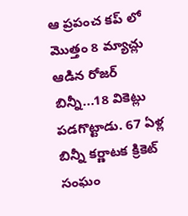ఆ ప్రపంచ కప్ లో మొత్తం 8 మ్యాచ్లు ఆడిన రోజర్ బిన్నీ...18 వికెట్లు పడగొట్టాడు. 67 ఏళ్ల బిన్నీ కర్ణాటక క్రికెట్ సంఘం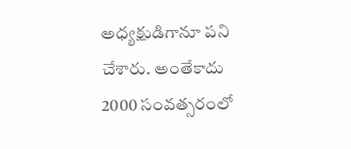అధ్యక్షుడిగానూ పని చేశారు. అంతేకాదు 2000 సంవత్సరంలో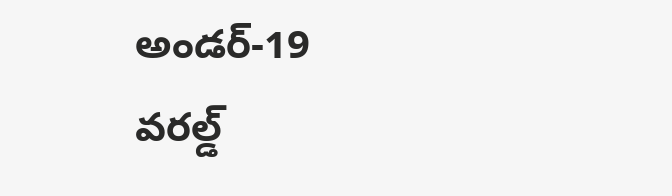అండర్-19 వరల్డ్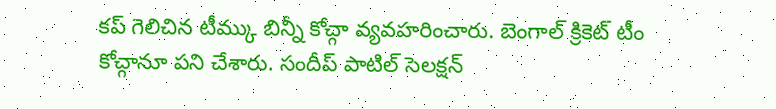కప్ గెలిచిన టీమ్కు బిన్నీ కోచ్గా వ్యవహరించారు. బెంగాల్ క్రికెట్ టీం కోచ్గానూ పని చేశారు. సందీప్ పాటిల్ సెలక్షన్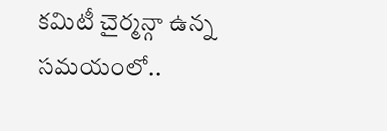కమిటీ చైర్మన్గా ఉన్న సమయంలో..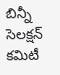బిన్నీ సెలక్షన్ కమిటీ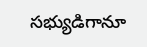సభ్యుడిగానూ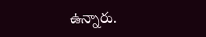ఉన్నారు.